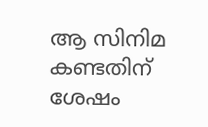ആ സിനിമ കണ്ടതിന് ശേഷം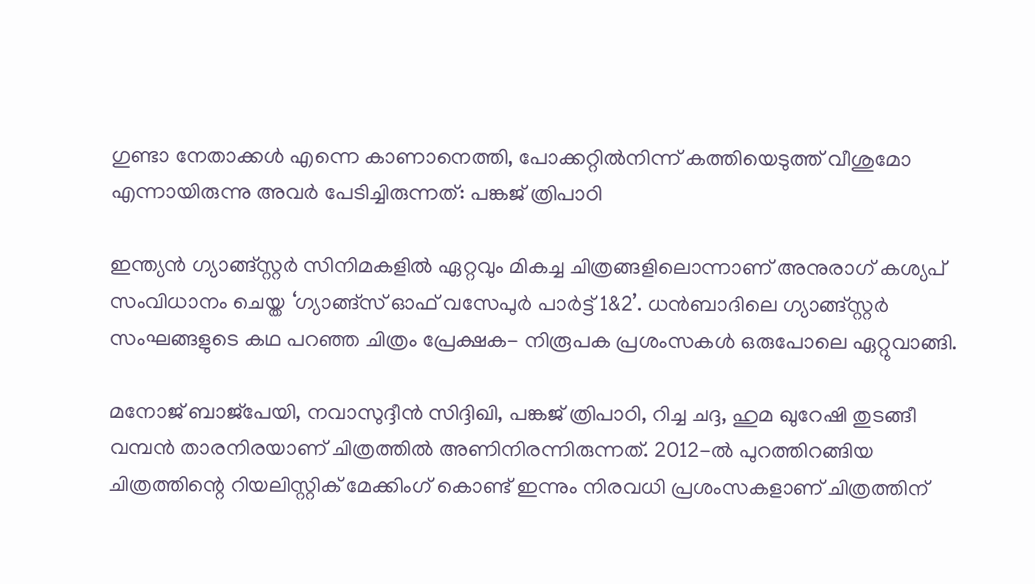ഗുണ്ടാ നേതാക്കൾ എന്നെ കാണാനെത്തി, പോക്കറ്റിൽനിന്ന് കത്തിയെടുത്ത് വീശുമോ എന്നായിരുന്നു അവർ പേടിച്ചിരുന്നത്: പങ്കജ് ത്രിപാഠി

ഇന്ത്യൻ ഗ്യാങ്ങ്സ്റ്റർ സിനിമകളിൽ ഏറ്റവും മികച്ച ചിത്രങ്ങളിലൊന്നാണ് അനുരാഗ് കശ്യപ് സംവിധാനം ചെയ്ത ‘ഗ്യാങ്ങ്സ് ഓഫ് വസേപുർ പാർട്ട് 1&2’. ധൻബാദിലെ ഗ്യാങ്ങ്സ്റ്റർ സംഘങ്ങളുടെ കഥ പറഞ്ഞ ചിത്രം പ്രേക്ഷക- നിരൂപക പ്രശംസകൾ ഒരുപോലെ ഏറ്റുവാങ്ങി.

മനോജ് ബാജ്പേയി, നവാസുദ്ദീൻ സിദ്ദിഖി, പങ്കജ് ത്രിപാഠി, റിച്ച ചദ്ദ, ഹുമ ഖുറേഷി തുടങ്ങീ വമ്പൻ താരനിരയാണ് ചിത്രത്തിൽ അണിനിരന്നിരുന്നത്. 2012-ൽ പുറത്തിറങ്ങിയ ചിത്രത്തിന്റെ റിയലിസ്റ്റിക് മേക്കിംഗ് കൊണ്ട് ഇന്നും നിരവധി പ്രശംസകളാണ് ചിത്രത്തിന്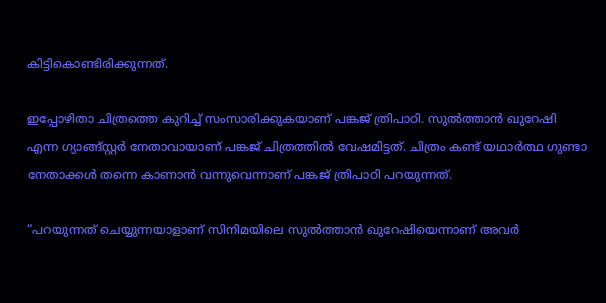കിട്ടികൊണ്ടിരിക്കുന്നത്.

ഇപ്പോഴിതാ ചിത്രത്തെ കുറിച്ച് സംസാരിക്കുകയാണ് പങ്കജ് ത്രിപാഠി. സുൽത്താൻ ഖുറേഷി എന്ന ഗ്യാങ്ങ്സ്റ്റർ നേതാവായാണ് പങ്കജ് ചിത്രത്തിൽ വേഷമിട്ടത്. ചിത്രം കണ്ട് യഥാർത്ഥ ഗുണ്ടാ നേതാക്കൾ തന്നെ കാണാൻ വന്നുവെന്നാണ് പങ്കജ് ത്രിപാഠി പറയുന്നത്.

“പറയുന്നത് ചെയ്യുന്നയാളാണ് സിനിമയിലെ സുൽത്താൻ ഖുറേഷിയെന്നാണ് അവർ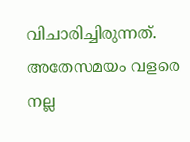വിചാരിച്ചിരുന്നത്. അതേസമയം വളരെ നല്ല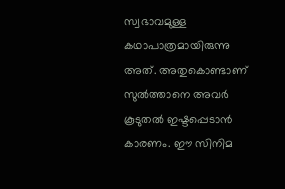സ്വഭാവമുള്ള കഥാപാത്രമായിരുന്നു അത്. അതുകൊണ്ടാണ് സുൽത്താനെ അവർ കൂടുതൽ ഇഷ്ടപ്പെടാൻ കാരണം. ഈ സിനിമ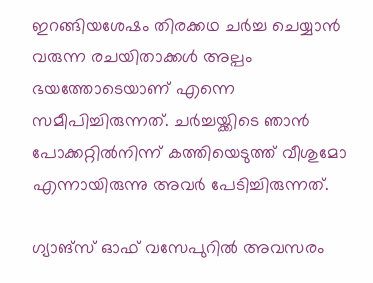ഇറങ്ങിയശേഷം തിരക്കഥ ചർച്ച ചെയ്യാൻ വരുന്ന രചയിതാക്കൾ അല്പം ഭയത്തോടെയാണ് എന്നെ സമീപിച്ചിരുന്നത്. ചർച്ചയ്ക്കിടെ ഞാൻ പോക്കറ്റിൽനിന്ന് കത്തിയെടുത്ത് വീശുമോ എന്നായിരുന്നു അവർ പേടിച്ചിരുന്നത്.

ഗ്യാങ്സ് ഓഫ് വസേപുറിൽ അവസരം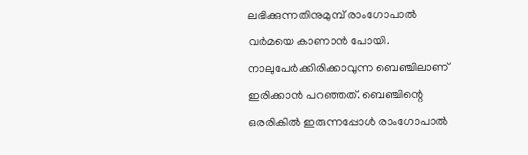ലഭിക്കുന്നതിനുമുമ്പ് രാംഗോപാൽ വർമയെ കാണാൻ പോയി. നാലുപേർക്കിരിക്കാവുന്ന ബെഞ്ചിലാണ് ഇരിക്കാൻ പറഞ്ഞത്. ബെഞ്ചിന്റെ ഒരരികിൽ ഇരുന്നപ്പോൾ രാംഗോപാൽ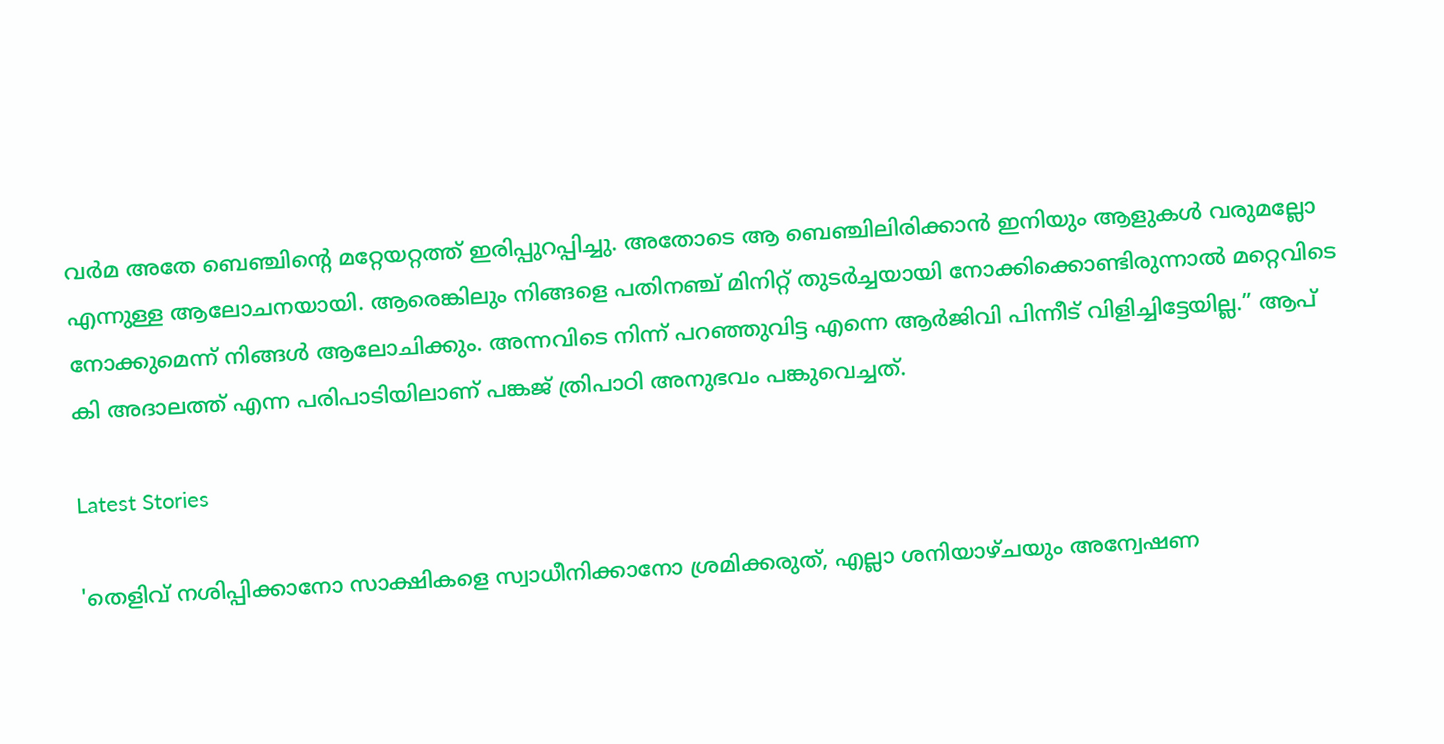വർമ അതേ ബെഞ്ചിന്റെ മറ്റേയറ്റത്ത് ഇരിപ്പുറപ്പിച്ചു. അതോടെ ആ ബെ‍ഞ്ചിലിരിക്കാൻ ഇനിയും ആളുകൾ വരുമല്ലോ എന്നുള്ള ആലോചനയായി. ആരെങ്കിലും നിങ്ങളെ പതിനഞ്ച് മിനിറ്റ് തുടർച്ചയായി നോക്കിക്കൊണ്ടിരുന്നാൽ മറ്റെവിടെ നോക്കുമെന്ന് നിങ്ങൾ ആലോചിക്കും. അന്നവിടെ നിന്ന് പറഞ്ഞുവിട്ട എന്നെ ആർജിവി പിന്നീട് വിളിച്ചിട്ടേയില്ല.” ആപ് കി അദാലത്ത് എന്ന പരിപാടിയിലാണ് പങ്കജ് ത്രിപാഠി അനുഭവം പങ്കുവെച്ചത്.

Latest Stories

'തെളിവ് നശിപ്പിക്കാനോ സാക്ഷികളെ സ്വാധീനിക്കാനോ ശ്രമിക്കരുത്, എല്ലാ ശനിയാഴ്ചയും അന്വേഷണ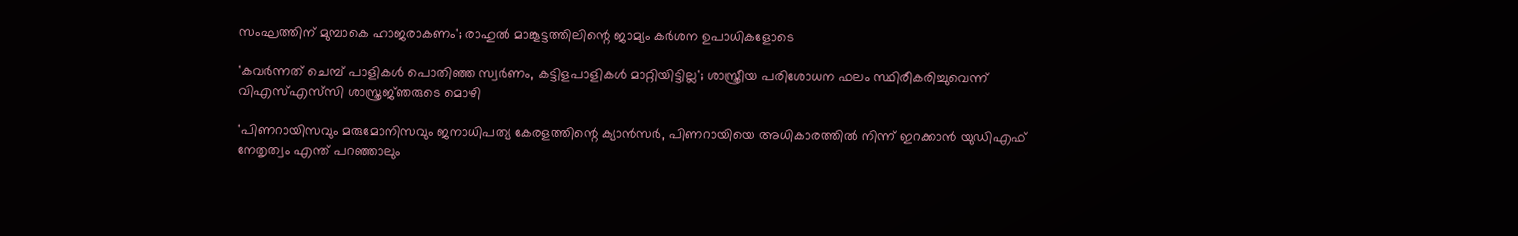സംഘത്തിന് മുമ്പാകെ ഹാജരാകണം'; രാഹുൽ മാങ്കൂട്ടത്തിലിന്റെ ജാമ്യം കർശന ഉപാധികളോടെ

'കവർന്നത് ചെമ്പ് പാളികൾ പൊതിഞ്ഞ സ്വർണം, കട്ടിളപാളികൾ മാറ്റിയിട്ടില്ല'; ശാസ്ത്രീയ പരിശോധന ഫലം സ്ഥിരീകരിച്ചുവെന്ന് വിഎസ്എസ്‍സി ശാസ്ത്രജ്‌ഞരുടെ മൊഴി

'പിണറായിസവും മരുമോനിസവും ജനാധിപത്യ കേരളത്തിന്റെ ക്യാൻസർ, പിണറായിയെ അധികാരത്തിൽ നിന്ന് ഇറക്കാൻ യുഡിഎഫ് നേതൃത്വം എന്ത്‌ പറഞ്ഞാലും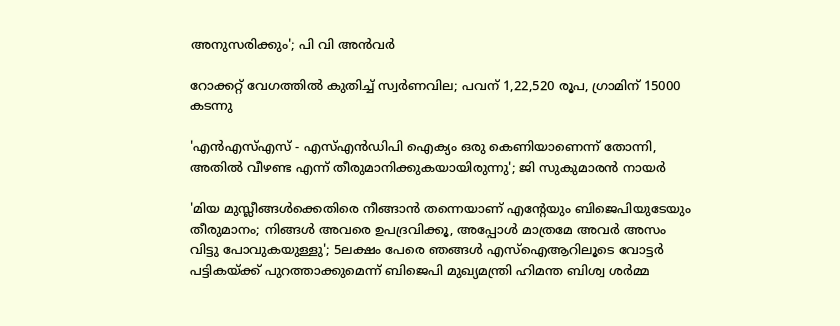അനുസരിക്കും'; പി വി അൻവർ

റോക്കറ്റ് വേഗത്തിൽ കുതിച്ച് സ്വർണവില; പവന് 1,22,520 രൂപ, ഗ്രാമിന് 15000 കടന്നു

'എന്‍എസ്എസ് - എസ്എന്‍ഡിപി ഐക്യം ഒരു കെണിയാണെന്ന് തോന്നി, അതിൽ വീഴണ്ട എന്ന് തീരുമാനിക്കുകയായിരുന്നു'; ജി സുകുമാരൻ നായർ

'മിയ മുസ്ലീങ്ങള്‍ക്കെതിരെ നീങ്ങാന്‍ തന്നെയാണ് എന്റേയും ബിജെപിയുടേയും തീരുമാനം; നിങ്ങള്‍ അവരെ ഉപദ്രവിക്കൂ, അപ്പോള്‍ മാത്രമേ അവര്‍ അസം വിട്ടു പോവുകയുള്ളു'; 5ലക്ഷം പേരെ ഞങ്ങള്‍ എസ്‌ഐആറിലൂടെ വോട്ടര്‍ പട്ടികയ്ക്ക് പുറത്താക്കുമെന്ന് ബിജെപി മുഖ്യമന്ത്രി ഹിമന്ത ബിശ്വ ശര്‍മ്മ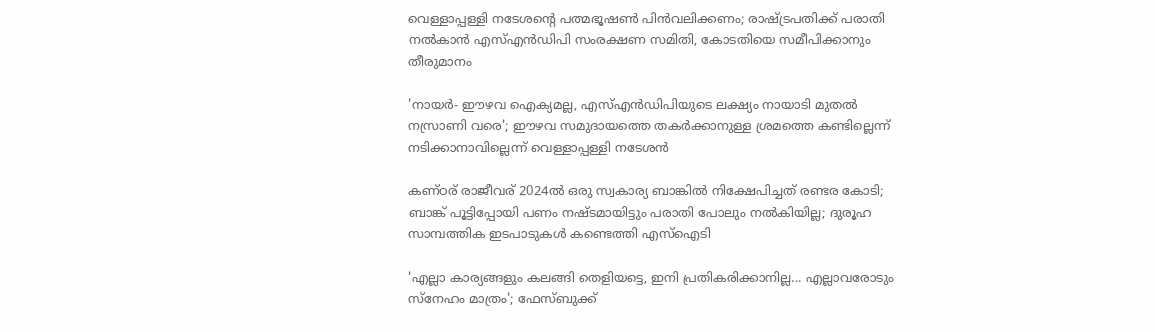വെള്ളാപ്പള്ളി നടേശന്റെ പത്മഭൂഷൺ പിൻവലിക്കണം; രാഷ്ട്രപതിക്ക് പരാതി നൽകാൻ എസ്എൻഡിപി സംരക്ഷണ സമിതി, കോടതിയെ സമീപിക്കാനും തീരുമാനം

'നായർ- ഈഴവ ഐക്യമല്ല, എസ്എൻഡിപിയുടെ ലക്ഷ്യം നായാടി മുതൽ നസ്രാണി വരെ'; ഈഴവ സമുദായത്തെ തകർക്കാനുള്ള ശ്രമത്തെ കണ്ടില്ലെന്ന് നടിക്കാനാവില്ലെന്ന് വെള്ളാപ്പള്ളി നടേശൻ

കണ്ഠര് രാജീവര് 2024ല്‍ ഒരു സ്വകാര്യ ബാങ്കില്‍ നിക്ഷേപിച്ചത് രണ്ടര കോടി; ബാങ്ക് പൂട്ടിപ്പോയി പണം നഷ്ടമായിട്ടും പരാതി പോലും നല്‍കിയില്ല; ദുരൂഹ സാമ്പത്തിക ഇടപാടുകള്‍ കണ്ടെത്തി എസ്‌ഐടി

'എല്ലാ കാര്യങ്ങളും കലങ്ങി തെളിയട്ടെ, ഇനി പ്രതികരിക്കാനില്ല... എല്ലാവരോടും സ്നേഹം മാത്രം'; ഫേസ്ബുക്ക്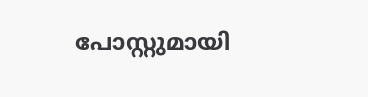പോസ്റ്റുമായി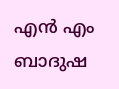എൻ എം ബാദുഷ